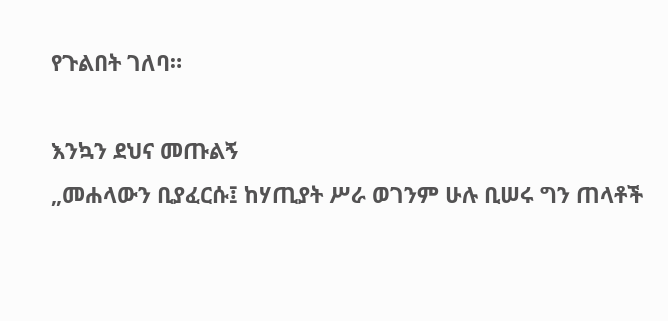የጉልበት ገለባ።

እንኳን ደህና መጡልኝ
„መሐላውን ቢያፈርሱ፤ ከሃጢያት ሥራ ወገንም ሁሉ ቢሠሩ ግን ጠላቶች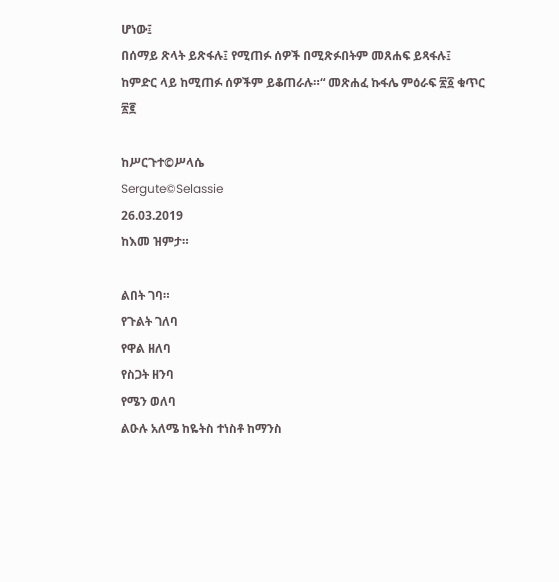ሆነው፤
በሰማይ ጽላት ይጽፋሉ፤ የሚጠፉ ሰዎች በሚጽፉበትም መጸሐፍ ይጻፋሉ፤
ከምድር ላይ ከሚጠፉ ሰዎችም ይቆጠራሉ።“ መጽሐፈ ኩፋሌ ምዕራፍ ፳፩ ቁጥር ፳፪

ከሥርጉተ©ሥላሴ
Sergute©Selassie
26.03.2019
ከእመ ዝምታ።

ልበት ገባ።
የጉልት ገለባ
የዋል ዘለባ
የስጋት ዘንባ
የሜን ወለባ
ልዑሉ አለሜ ከዬትስ ተነስቶ ከማንስ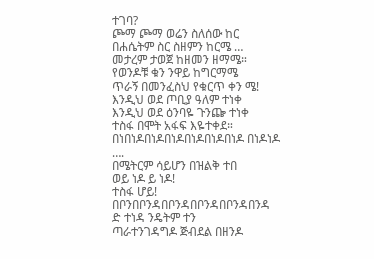ተገባ?
ጮማ ጮማ ወሬን ስለሰው ከር
በሐሴትም ስር ስዘምን ከርሜ …
መታረም ታወጀ ከዘመን ዘማሜ።
የወንዶቹ ቁን ንዋይ ከግርማሜ
ጥራኝ በመንፈስህ የቁርጥ ቀን ሜ!
እንዲህ ወደ ጦቢያ ዓለም ተነቀ
እንዲህ ወደ ዕንባዬ ጉንጬ ተነቀ
ተስፋ በሞት አፋፍ እዬተቀደ።
በነበነዶበነዶበነዶበነዶበነዶበነዶ በነዶነዶ ….
በሜትርም ሳይሆን በዝልቅ ተበ
ወይ ነዶ ይ ነዶ!
ተስፋ ሆይ! በቦንበቦንዳበቦንዳበቦንዳበቦንዳበንዳ
ድ ተነዳ ንዴትም ተን
ጣራተንገዳግዶ ጅብደል በዘንዶ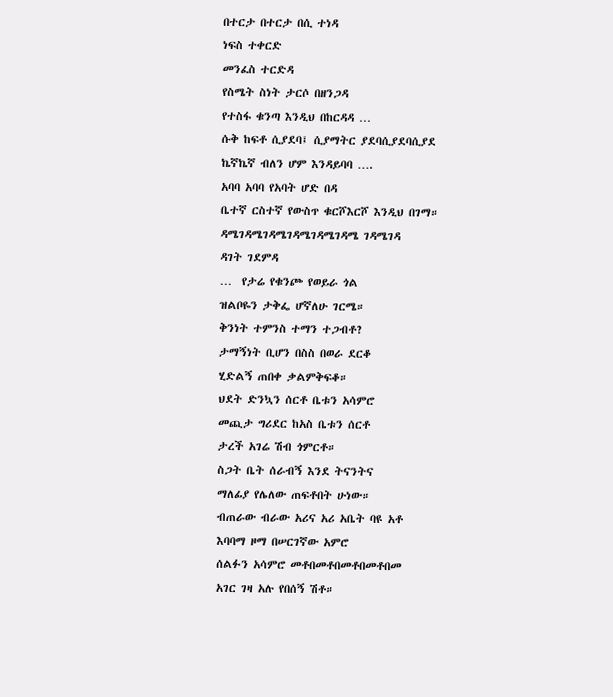በተርታ በተርታ በሲ ተነዳ
ነፍስ ተቀርድ
መንፈስ ተርድዳ
የስሜት ስነት ታርሶ በዘንጋዳ
የተስፋ ቁንጣ እንዲህ በከርዳዳ …
ሱቅ ከፍቶ ሲያደባ፤ ሲያማትር ያደባሲያደባሲያደ
ኬኛኬኛ ብለን ሆም እንዳይባባ ….
አባባ አባባ የአባት ሆድ በዳ
ቤተኛ ርስተኛ የውስጥ ቁርሾእርሾ እንዲህ በገማ።
ዳሜገዳሜገዳሜገዳሜገዳሜገዳሜ ገዳሜገዳ
ዳገት ገደምዳ
…  የታሬ የቁንጮ የወይራ ጎል
ዝልቦዬን ታቅፌ ሆኛለሁ ገርሜ።
ቅንነት ተምንስ ተማን ተጋብቶ?
ታማኝነት ቢሆን በስስ በወራ ደርቆ
ሂድልኝ ጠበቀ ቃልምቅፍቆ።
ህደት ድንኳን ሰርቶ ቤቱን አሳምሮ
መጪታ ግሪደር ከአስ ቤቱን ሰርቶ
ታረች አገሬ ሽብ ጎምርቶ።
ስጋት ቤት ሰራብኝ እንደ ትናንትና
ማለፊያ የሌለው ጠፍቶበት ሁነው።
ብጠራው ብራው አሪና አሪ አቤት ባዩ አቶ
እባባማ ዞማ በሠርገኛው አምሮ
ሰልፉን አሳምሮ መቶበመቶበመቶበመቶበመ
አገር ገዛ አሉ የበሰኝ ሽቶ።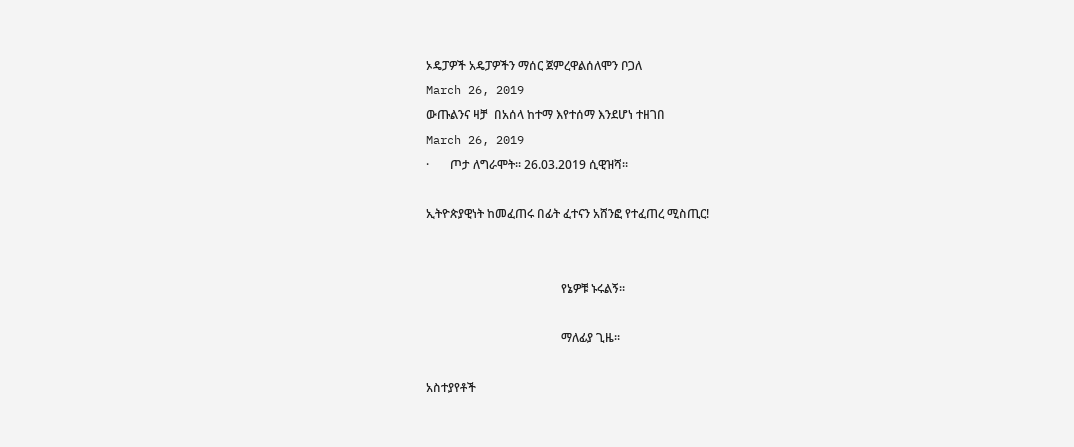ኦዴፓዎች አዴፓዎችን ማሰር ጀምረዋልሰለሞን ቦጋለ
March 26, 2019
ውጡልንና ዛቻ  በአሰላ ከተማ እየተሰማ እንደሆነ ተዘገበ
March 26, 2019
·       ጦታ ለግራሞት። 26.03.2019 ሲዊዝሻ።

ኢትዮጵያዊነት ከመፈጠሩ በፊት ፈተናን አሸንፎ የተፈጠረ ሚስጢር!


                                             የኔዎቹ ኑሩልኝ።

                                             ማለፊያ ጊዜ።

አስተያየቶች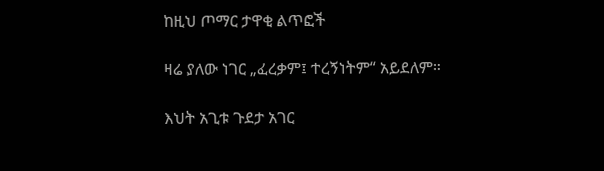ከዚህ ጦማር ታዋቂ ልጥፎች

ዛሬ ያለው ነገር „ፈረቃም፤ ተረኝነትም“ አይደለም።

እህት አጊቱ ጉደታ አገር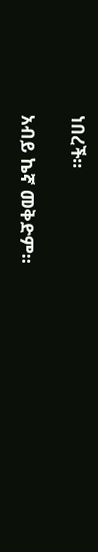ነበረች።

አብይ ኬኛ መቅድም።